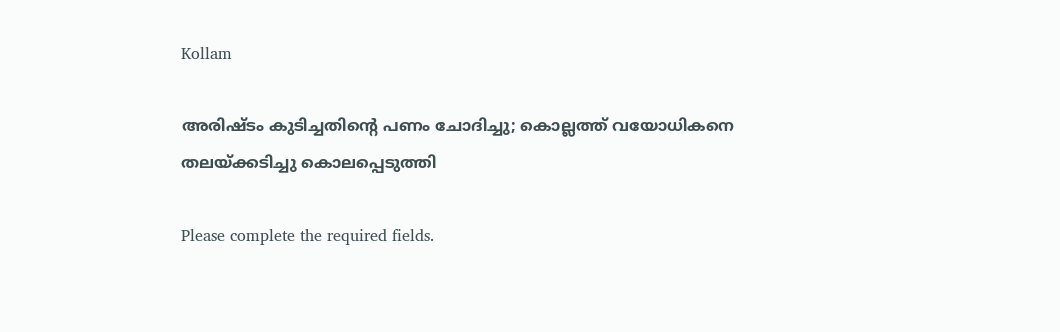Kollam

അരിഷ്ടം കുടിച്ചതിന്റെ പണം ചോദിച്ചു; കൊല്ലത്ത് വയോധികനെ തലയ്ക്കടിച്ചു കൊലപ്പെടുത്തി

Please complete the required fields.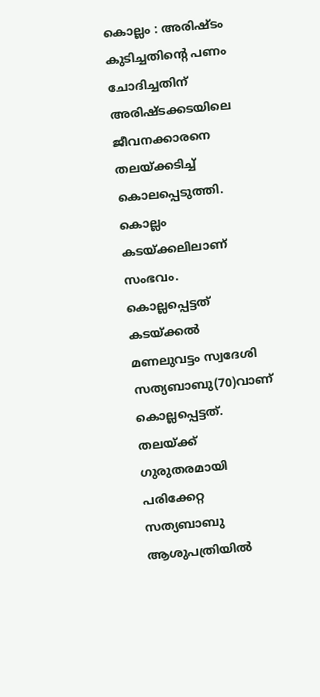കൊല്ലം : അരിഷ്ടം കുടിച്ചതിന്റെ പണം ചോദിച്ചതിന് അരിഷ്ടക്കടയിലെ ജീവനക്കാരനെ തലയ്ക്കടിച്ച് കൊലപ്പെടുത്തി. കൊല്ലം കടയ്ക്കലിലാണ് സംഭവം. കൊല്ലപ്പെട്ടത് കടയ്ക്കല്‍ മണലുവട്ടം സ്വദേശി സത്യബാബു(70)വാണ് കൊല്ലപ്പെട്ടത്. തലയ്ക്ക് ഗുരുതരമായി പരിക്കേറ്റ സത്യബാബു ആശുപത്രിയില്‍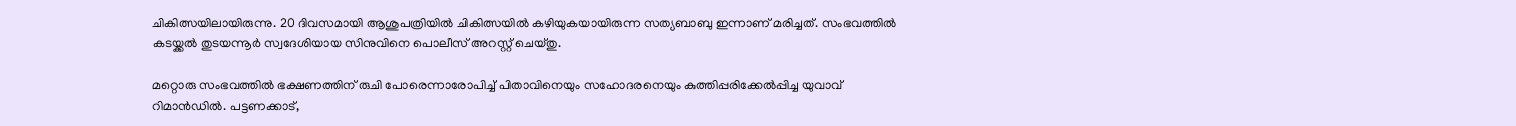ചികിത്സയിലായിരുന്നു. 20 ദിവസമായി ആശുപത്രിയില്‍ ചികിത്സയില്‍ കഴിയുകയായിരുന്ന സത്യബാബു ഇന്നാണ് മരിച്ചത്. സംഭവത്തില്‍ കടയ്ക്കല്‍ തുടയന്നൂര്‍ സ്വദേശിയായ സിനുവിനെ പൊലീസ് അറസ്റ്റ് ചെയ്തു.

മറ്റൊരു സംഭവത്തിൽ ഭക്ഷണത്തിന് രുചി പോരെന്നാരോപിച്ച് പിതാവിനെയും സഹോദരനെയും കുത്തിപ്പരിക്കേല്‍പ്പിച്ച യുവാവ് റിമാന്‍ഡില്‍. പട്ടണക്കാട്,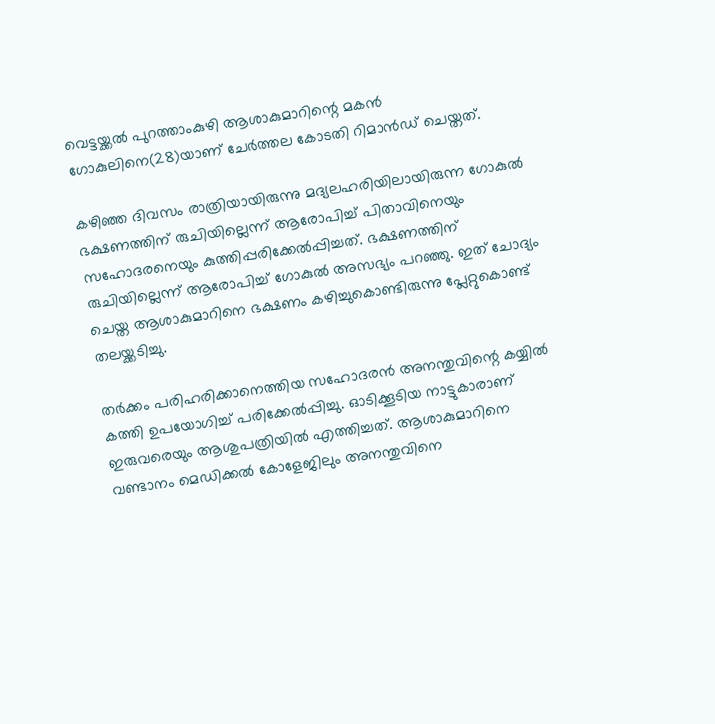വെട്ടയ്ക്കല്‍ പുറത്താംകുഴി ആശാകുമാറിന്റെ മകന്‍ ഗോകുലിനെ(28)യാണ് ചേര്‍ത്തല കോടതി റിമാന്‍ഡ് ചെയ്തത്.

കഴിഞ്ഞ ദിവസം രാത്രിയായിരുന്നു മദ്യലഹരിയിലായിരുന്ന ഗോകുല്‍ ഭക്ഷണത്തിന് രുചിയില്ലെന്ന് ആരോപിച്ച് പിതാവിനെയും സഹോദരനെയും കുത്തിപ്പരിക്കേല്‍പ്പിച്ചത്. ഭക്ഷണത്തിന് രുചിയില്ലെന്ന് ആരോപിച്ച് ഗോകുല്‍ അസഭ്യം പറഞ്ഞു. ഇത് ചോദ്യം ചെയ്ത ആശാകുമാറിനെ ഭക്ഷണം കഴിച്ചുകൊണ്ടിരുന്നു പ്ലേറ്റുകൊണ്ട് തലയ്ക്കടിച്ചു.

തര്‍ക്കം പരിഹരിക്കാനെത്തിയ സഹോദരന്‍ അനന്തുവിന്റെ കയ്യില്‍ കത്തി ഉപയോഗിച്ച് പരിക്കേല്‍പ്പിച്ചു. ഓടിക്കൂടിയ നാട്ടുകാരാണ് ഇരുവരെയും ആശുപത്രിയില്‍ എത്തിച്ചത്. ആശാകുമാറിനെ വണ്ടാനം മെഡിക്കല്‍ കോളേജിലും അനന്തുവിനെ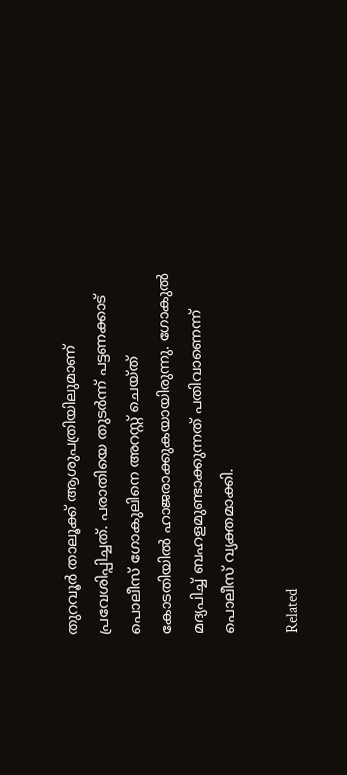തുറവൂര്‍ താലൂക്ക് ആശുപത്രിയിലുമാണ് പ്രവേശിപ്പിച്ചത്. പരാതിയെ തുടര്‍ന്ന് പട്ടണക്കാട് പൊലീസ് ഗോകുലിനെ അറസ്റ്റ് ചെയ്ത് കോടതിയില്‍ ഹാജരാക്കുകയായിരുന്നു. ഗോകുല്‍ മദ്യപിച്ച് ബഹളമുണ്ടാക്കുന്നത് പതിവാണെന്ന് പൊലീസ് വ്യക്തമാക്കി.

Related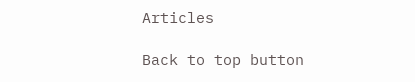Articles

Back to top button